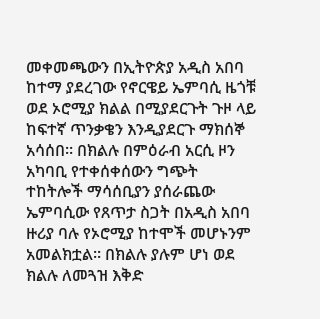መቀመጫውን በኢትዮጵያ አዲስ አበባ ከተማ ያደረገው የኖርዌይ ኤምባሲ ዜጎቹ ወደ ኦሮሚያ ክልል በሚያደርጉት ጉዞ ላይ ከፍተኛ ጥንቃቄን እንዲያደርጉ ማክሰኞ አሳሰበ። በክልሉ በምዕራብ አርሲ ዞን አካባቢ የተቀሰቀሰውን ግጭት ተከትሎች ማሳሰቢያን ያሰራጨው ኤምባሲው የጸጥታ ስጋት በአዲስ አበባ ዙሪያ ባሉ የኦሮሚያ ከተሞች መሆኑንም አመልክቷል። በክልሉ ያሉም ሆነ ወደ ክልሉ ለመጓዝ እቅድ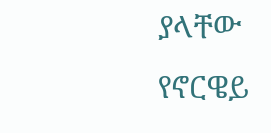ያላቸው የኖርዌይ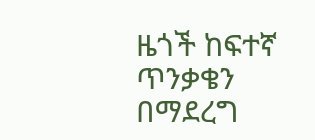ዜጎች ከፍተኛ ጥንቃቄን በማደረግ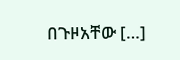በጉዞአቸው […]